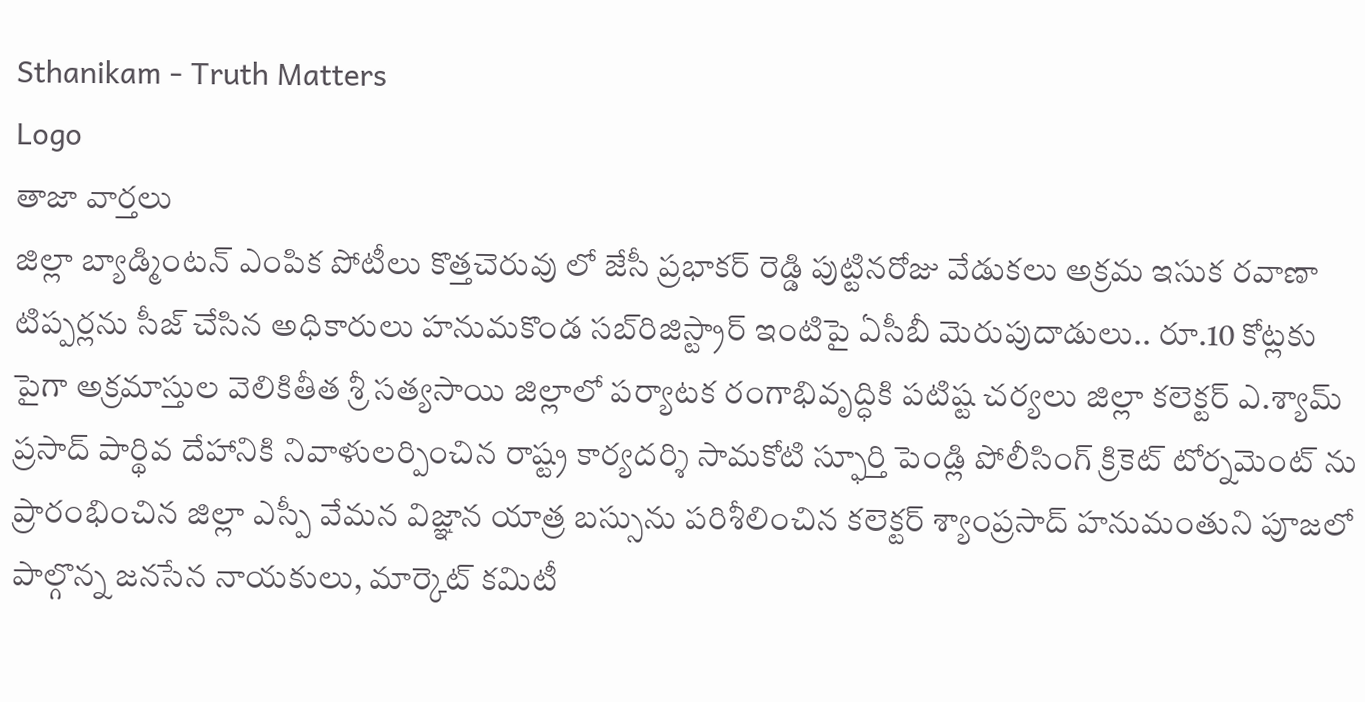Sthanikam - Truth Matters
Logo
తాజా వార్తలు
జిల్లా బ్యాడ్మింటన్ ఎంపిక పోటీలు కొత్తచెరువు లో జేసీ ప్రభాకర్ రెడ్డి పుట్టినరోజు వేడుకలు అక్రమ ఇసుక రవాణా టిప్పర్లను సీజ్ చేసిన అధికారులు హనుమకొండ సబ్‌రిజిస్ట్రార్ ఇంటిపై ఏసీబీ మెరుపుదాడులు.. రూ.10 కోట్లకు పైగా అక్రమాస్తుల వెలికితీత శ్రీ సత్యసాయి జిల్లాలో పర్యాటక రంగాభివృద్ధికి పటిష్ట చర్యలు జిల్లా కలెక్టర్ ఎ.శ్యామ్ ప్రసాద్ పార్థివ దేహానికి నివాళులర్పించిన రాష్ట్ర కార్యదర్శి సామకోటి స్ఫూర్తి పెండ్లి పోలీసింగ్ క్రికెట్ టోర్నమెంట్ ను ప్రారంభించిన జిల్లా ఎస్పీ వేమన విజ్ఞాన యాత్ర బస్సును పరిశీలించిన కలెక్టర్ శ్యాంప్రసాద్ హనుమంతుని పూజలో పాల్గొన్న జనసేన నాయకులు, మార్కెట్ కమిటీ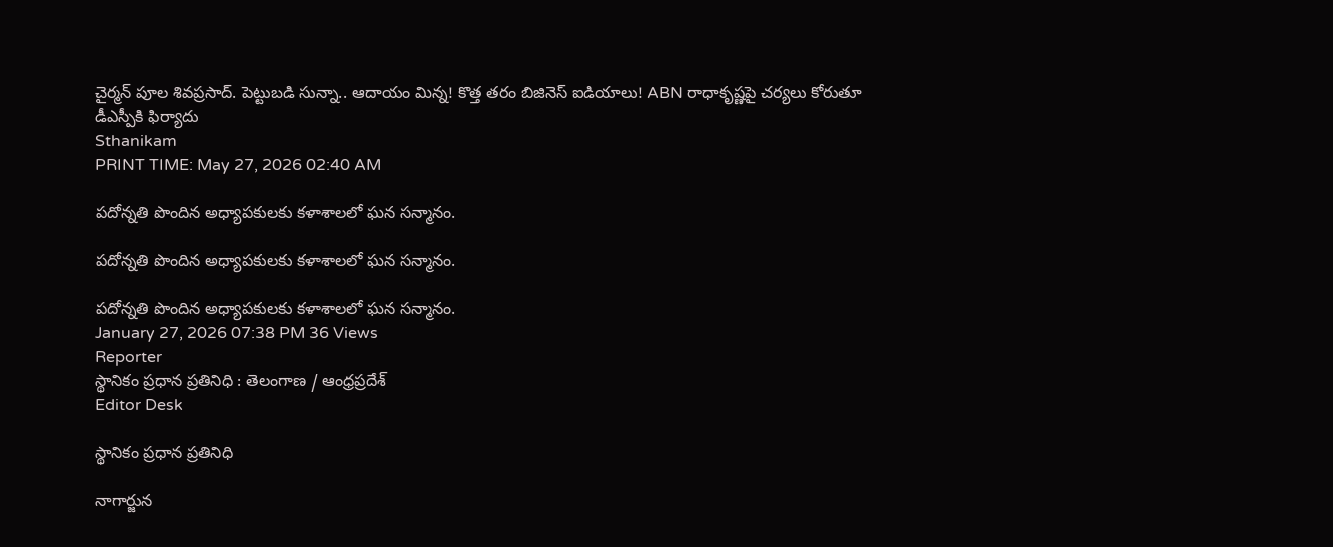చైర్మన్ పూల శివప్రసాద్. పెట్టుబడి సున్నా.. ఆదాయం మిన్న! కొత్త తరం బిజినెస్ ఐడియాలు! ABN రాధాకృష్ణపై చర్యలు కోరుతూ డీఎస్పీకి ఫిర్యాదు
Sthanikam
PRINT TIME: May 27, 2026 02:40 AM

పదోన్నతి పొందిన అధ్యాపకులకు కళాశాలలో ఘన సన్మానం.

పదోన్నతి పొందిన అధ్యాపకులకు కళాశాలలో ఘన సన్మానం.

పదోన్నతి పొందిన అధ్యాపకులకు కళాశాలలో ఘన సన్మానం.
January 27, 2026 07:38 PM 36 Views
Reporter
స్థానికం ప్రధాన ప్రతినిధి : తెలంగాణ / ఆంధ్రప్రదేశ్
Editor Desk

స్థానికం ప్రధాన ప్రతినిధి

నాగార్జున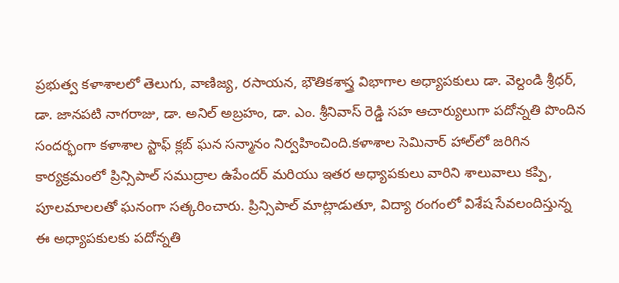ప్రభుత్వ కళాశాలలో తెలుగు, వాణిజ్య, రసాయన, భౌతికశాస్త్ర విభాగాల అధ్యాపకులు డా. వెల్దండి శ్రీధర్, డా. జానపటి నాగరాజు, డా. అనిల్ అబ్రహం, డా. ఎం. శ్రీనివాస్ రెడ్డి సహ ఆచార్యులుగా పదోన్నతి పొందిన సందర్భంగా కళాశాల స్టాఫ్ క్లబ్ ఘన సన్మానం నిర్వహించింది.కళాశాల సెమినార్ హాల్‌లో జరిగిన కార్యక్రమంలో ప్రిన్సిపాల్ సముద్రాల ఉపేందర్ మరియు ఇతర అధ్యాపకులు వారిని శాలువాలు కప్పి, పూలమాలలతో ఘనంగా సత్కరించారు. ప్రిన్సిపాల్ మాట్లాడుతూ, విద్యా రంగంలో విశేష సేవలందిస్తున్న ఈ అధ్యాపకులకు పదోన్నతి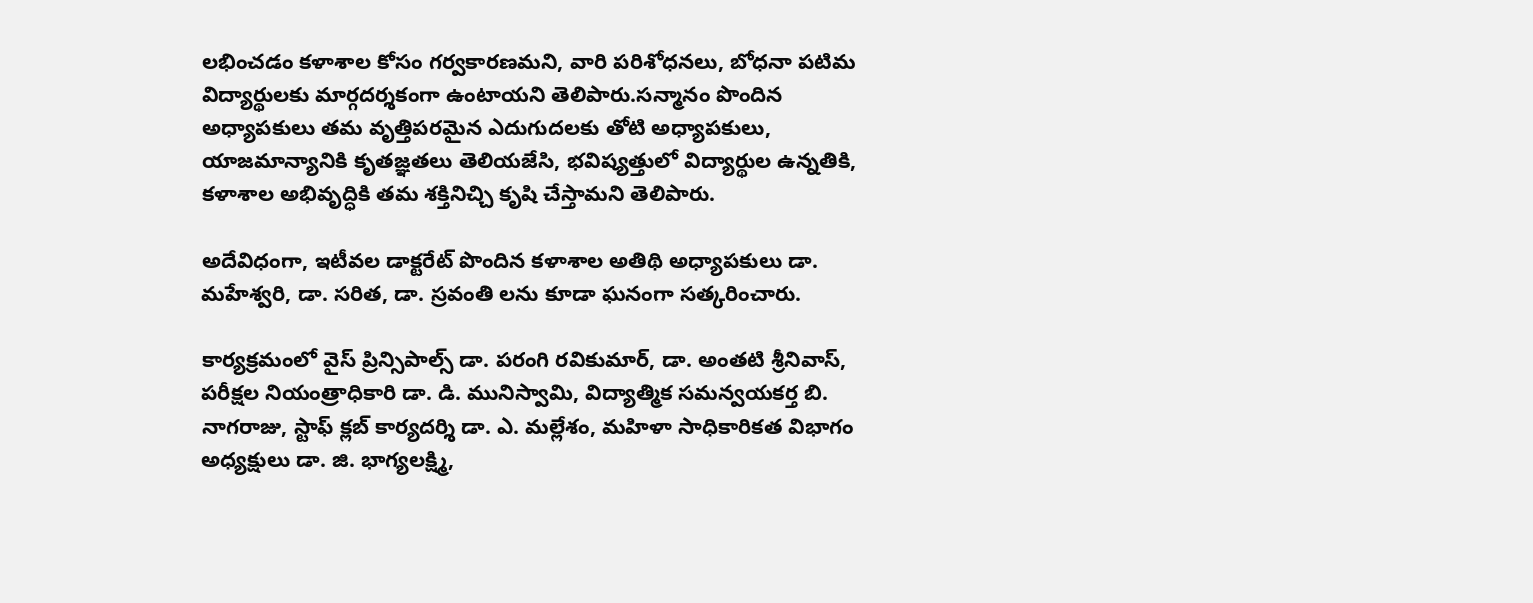లభించడం కళాశాల కోసం గర్వకారణమని, వారి పరిశోధనలు, బోధనా పటిమ విద్యార్థులకు మార్గదర్శకంగా ఉంటాయని తెలిపారు.సన్మానం పొందిన అధ్యాపకులు తమ వృత్తిపరమైన ఎదుగుదలకు తోటి అధ్యాపకులు, యాజమాన్యానికి కృతజ్ఞతలు తెలియజేసి, భవిష్యత్తులో విద్యార్థుల ఉన్నతికి, కళాశాల అభివృద్ధికి తమ శక్తినిచ్చి కృషి చేస్తామని తెలిపారు.

అదేవిధంగా, ఇటీవల డాక్టరేట్ పొందిన కళాశాల అతిథి అధ్యాపకులు డా. మహేశ్వరి, డా. సరిత, డా. స్రవంతి లను కూడా ఘనంగా సత్కరించారు.

కార్యక్రమంలో వైస్ ప్రిన్సిపాల్స్ డా. పరంగి రవికుమార్, డా. అంతటి శ్రీనివాస్, పరీక్షల నియంత్రాధికారి డా. డి. మునిస్వామి, విద్యాత్మిక సమన్వయకర్త బి. నాగరాజు, స్టాఫ్ క్లబ్ కార్యదర్శి డా. ఎ. మల్లేశం, మహిళా సాధికారికత విభాగం అధ్యక్షులు డా. జి. భాగ్యలక్ష్మి,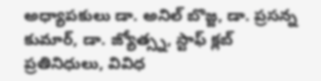అధ్యాపకులు డా. అనిల్ బొజ్జ, డా. ప్రసన్న కుమార్, డా. జ్యోత్స్న, స్టాఫ్ క్లబ్ ప్రతినిధులు, వివిధ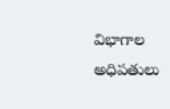విభాగాల అధిపతులు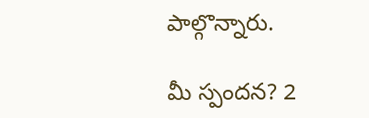పాల్గొన్నారు.

మీ స్పందన? 2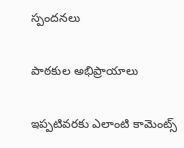స్పందనలు

పాఠకుల అభిప్రాయాలు

ఇప్పటివరకు ఎలాంటి కామెంట్స్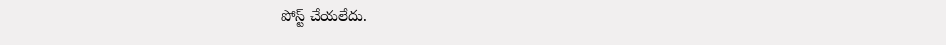పోస్ట్ చేయలేదు.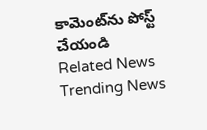కామెంట్‌ను పోస్ట్ చేయండి
Related News
Trending News